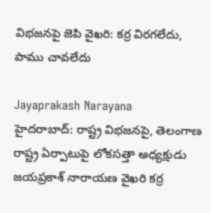విభజనపై జెపి వైఖరి: కర్ర విరగలేదు, పాము చావలేదు

Jayaprakash Narayana
హైదరాబాద్: రాష్ట్ర విభజనపై, తెలంగాణ రాష్ట్ర ఏర్పాటుపై లోకసత్తా అధ్యక్షుడు జయప్రకాశ్ నారాయణ వైఖరి కర్ర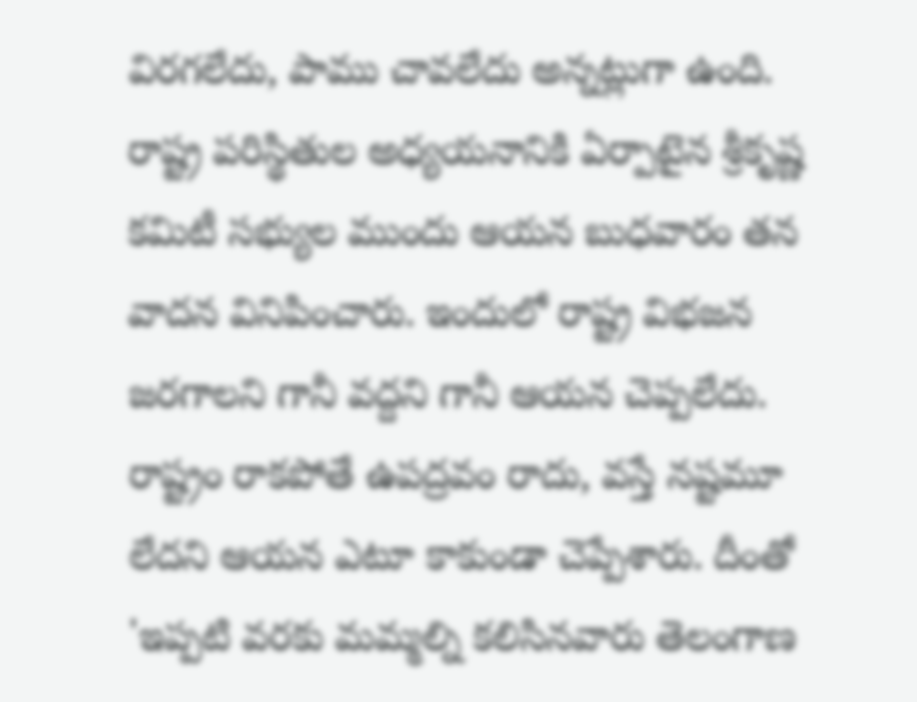విరగలేదు, పాము చావలేదు అన్నట్లుగా ఉంది. రాష్ట్ర పరిస్థితుల అధ్యయనానికి ఏర్పాటైన శ్రీకృష్ణ కమిటీ సభ్యుల ముందు ఆయన బుధవారం తన వాదన వినిపించారు. ఇందులో రాష్ట్ర విభజన జరగాలని గానీ వద్దని గానీ ఆయన చెప్పలేదు. రాష్ట్రం రాకపోతే ఉపద్రవం రాదు, వస్తే నష్టమూ లేదని ఆయన ఎటూ కాకుండా చెప్పేశారు. దీంతో 'ఇప్పటి వరకు మమ్మల్ని కలిసినవారు తెలంగాణ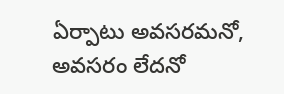ఏర్పాటు అవసరమనో, అవసరం లేదనో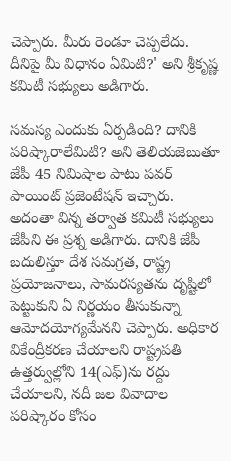చెప్పారు. మీరు రెండూ చెప్పలేదు. దీనిపై మీ విధానం ఏమిటి?' అని శ్రీకృష్ణ కమిటీ సభ్యులు అడిగారు.

సమస్య ఎందుకు ఏర్పడింది? దానికి పరిష్కారాలేమిటి? అని తెలియజెబుతూ జేపీ 45 నిమిషాల పాటు పవర్ పాయింట్ ప్రజెంటేషన్ ఇచ్చారు. అదంతా విన్న తర్వాత కమిటీ సభ్యులు జేపీని ఈ ప్రశ్న అడిగారు. దానికి జేపీ బదులిస్తూ దేశ సమగ్రత, రాష్ట్ర ప్రయోజనాలు, సామరస్యతను దృష్టిలో పెట్టుకుని ఏ నిర్ణయం తీసుకున్నా ఆమోదయోగ్యమేనని చెప్పారు. అధికార వికేంద్రీకరణ చేయాలని రాష్ట్రపతి ఉత్తర్వుల్లోని 14(ఎఫ్)ను రద్దు చేయాలని, నదీ జల వివాదాల పరిష్కారం కోసం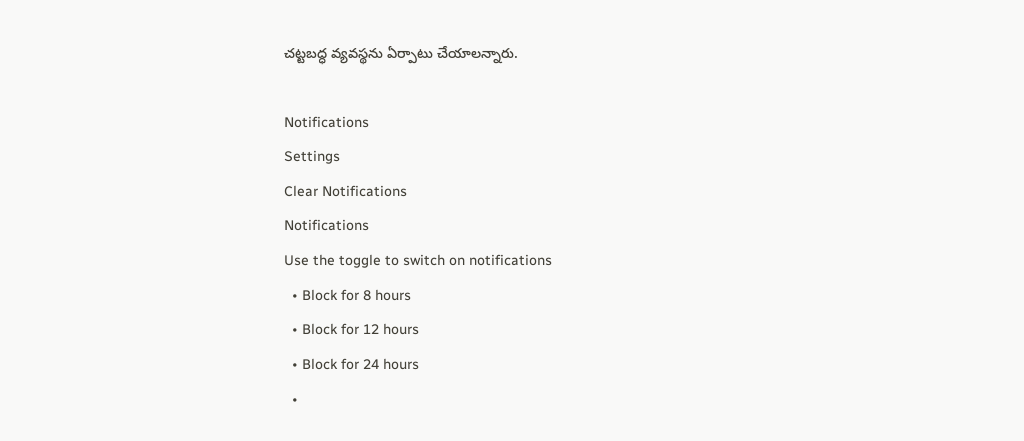చట్టబద్ధ వ్యవస్థను ఏర్పాటు చేయాలన్నారు.

Notifications
Settings
Clear Notifications
Notifications
Use the toggle to switch on notifications
  • Block for 8 hours
  • Block for 12 hours
  • Block for 24 hours
  •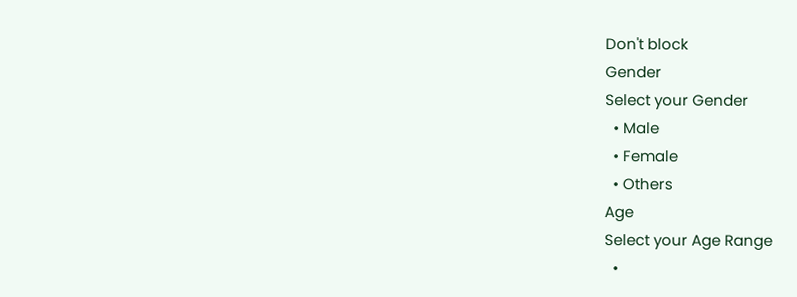Don't block
Gender
Select your Gender
  • Male
  • Female
  • Others
Age
Select your Age Range
  •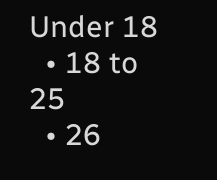Under 18
  • 18 to 25
  • 26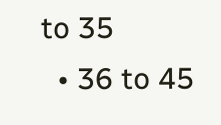to 35
  • 36 to 45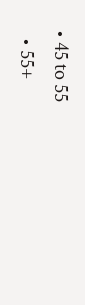• 45 to 55
  • 55+